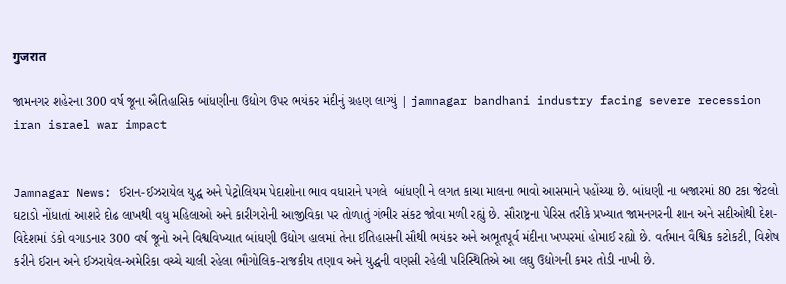गुजरात

જામનગર શહેરના 300 વર્ષ જૂના ઐતિહાસિક બાંધણીના ઉદ્યોગ ઉપર ભયંકર મંદીનું ગ્રહણ લાગ્યું | jamnagar bandhani industry facing severe recession iran israel war impact


Jamnagar News: ઈરાન-ઈઝરાયેલ યુદ્ધ અને પેટ્રોલિયમ પેદાશોના ભાવ વધારાને પગલે  બાંધણી ને લગત કાચા માલના ભાવો આસમાને પહોંચ્યા છે. બાંધણી ના બજારમાં 80 ટકા જેટલો ઘટાડો નોંધાતાં આશરે દોઢ લાખથી વધુ મહિલાઓ અને કારીગરોની આજીવિકા પર તોળાતું ગંભીર સંકટ જોવા મળી રહ્યું છે. સૌરાષ્ટ્રના પેરિસ તરીકે પ્રખ્યાત જામનગરની શાન અને સદીઓથી દેશ-વિદેશમાં ડંકો વગાડનાર 300 વર્ષ જૂનો અને વિશ્વવિખ્યાત બાંધણી ઉદ્યોગ હાલમાં તેના ઈતિહાસની સૌથી ભયંકર અને અભૂતપૂર્વ મંદીના ખપ્પરમાં હોમાઈ રહ્યો છે. વર્તમાન વૈશ્વિક કટોકટી, વિશેષ કરીને ઈરાન અને ઈઝરાયેલ-અમેરિકા વચ્ચે ચાલી રહેલા ભૌગોલિક-રાજકીય તણાવ અને યુદ્ધની વણસી રહેલી પરિસ્થિતિએ આ લઘુ ઉદ્યોગની કમર તોડી નાખી છે.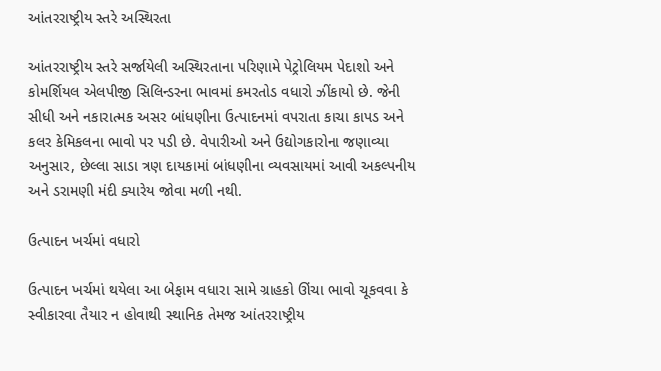આંતરરાષ્ટ્રીય સ્તરે અસ્થિરતા

આંતરરાષ્ટ્રીય સ્તરે સર્જાયેલી અસ્થિરતાના પરિણામે પેટ્રોલિયમ પેદાશો અને કોમર્શિયલ એલપીજી સિલિન્ડરના ભાવમાં કમરતોડ વધારો ઝીંકાયો છે. જેની સીધી અને નકારાત્મક અસર બાંધણીના ઉત્પાદનમાં વપરાતા કાચા કાપડ અને કલર કેમિકલના ભાવો પર પડી છે. વેપારીઓ અને ઉદ્યોગકારોના જણાવ્યા અનુસાર, છેલ્લા સાડા ત્રણ દાયકામાં બાંધણીના વ્યવસાયમાં આવી અકલ્પનીય અને ડરામણી મંદી ક્યારેય જોવા મળી નથી.

ઉત્પાદન ખર્ચમાં વધારો

ઉત્પાદન ખર્ચમાં થયેલા આ બેફામ વધારા સામે ગ્રાહકો ઊંચા ભાવો ચૂકવવા કે સ્વીકારવા તૈયાર ન હોવાથી સ્થાનિક તેમજ આંતરરાષ્ટ્રીય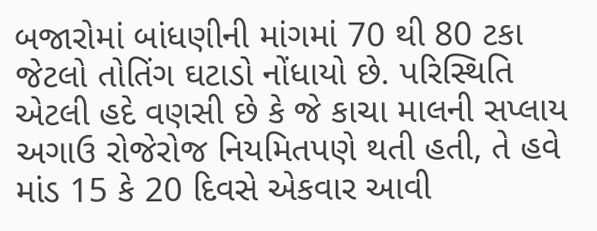બજારોમાં બાંધણીની માંગમાં 70 થી 80 ટકા જેટલો તોતિંગ ઘટાડો નોંધાયો છે. પરિસ્થિતિ એટલી હદે વણસી છે કે જે કાચા માલની સપ્લાય અગાઉ રોજેરોજ નિયમિતપણે થતી હતી, તે હવે માંડ 15 કે 20 દિવસે એકવાર આવી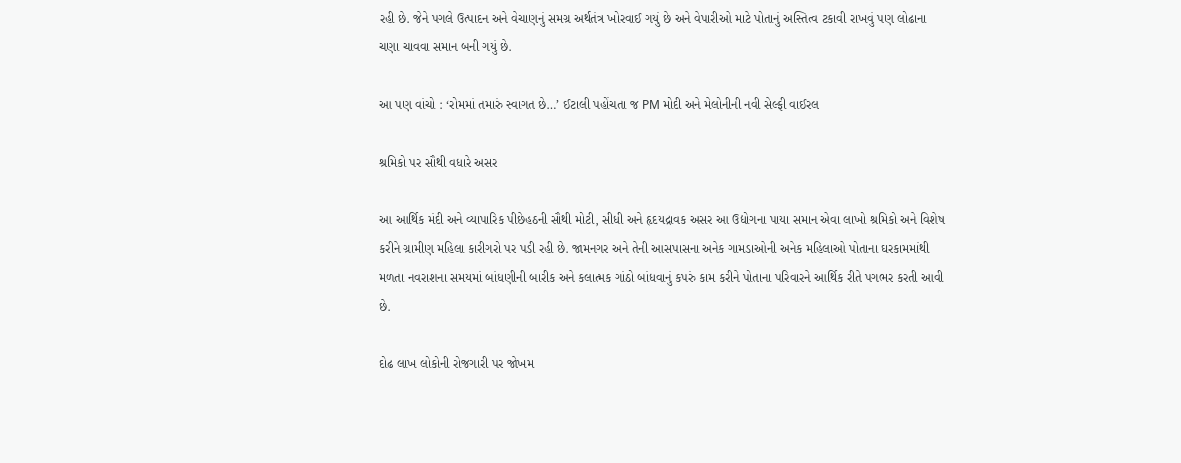રહી છે. જેને પગલે ઉત્પાદન અને વેચાણનું સમગ્ર અર્થતંત્ર ખોરવાઈ ગયું છે અને વેપારીઓ માટે પોતાનું અસ્તિત્વ ટકાવી રાખવું પણ લોઢાના ચણા ચાવવા સમાન બની ગયું છે.

આ પણ વાંચો : ‘રોમમાં તમારું સ્વાગત છે…’ ઈટાલી પહોંચતા જ PM મોદી અને મેલોનીની નવી સેલ્ફી વાઈરલ

શ્રમિકો પર સૌથી વધારે અસર

આ આર્થિક મંદી અને વ્યાપારિક પીછેહઠની સૌથી મોટી, સીધી અને હૃદયદ્રાવક અસર આ ઉદ્યોગના પાયા સમાન એવા લાખો શ્રમિકો અને વિશેષ કરીને ગ્રામીણ મહિલા કારીગરો પર પડી રહી છે. જામનગર અને તેની આસપાસના અનેક ગામડાઓની અનેક મહિલાઓ પોતાના ઘરકામમાંથી મળતા નવરાશના સમયમાં બાંધણીની બારીક અને કલાત્મક ગાંઠો બાંધવાનું કપરું કામ કરીને પોતાના પરિવારને આર્થિક રીતે પગભર કરતી આવી છે.

દોઢ લાખ લોકોની રોજગારી પર જોખમ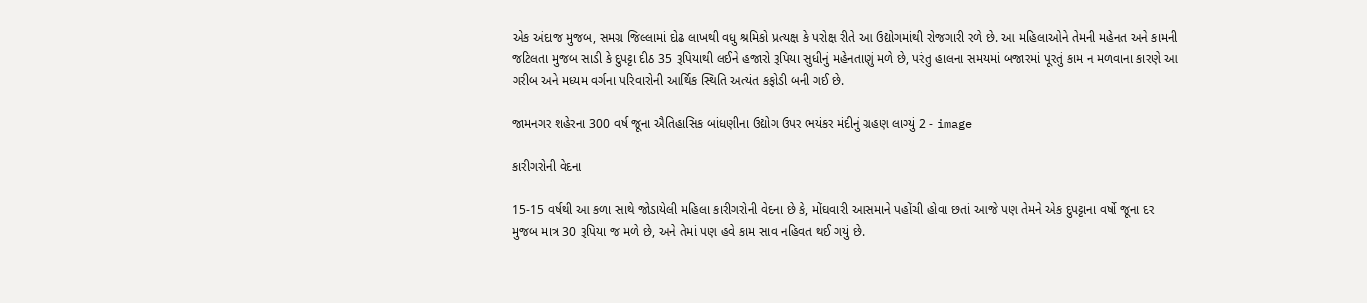એક અંદાજ મુજબ, સમગ્ર જિલ્લામાં દોઢ લાખથી વધુ શ્રમિકો પ્રત્યક્ષ કે પરોક્ષ રીતે આ ઉદ્યોગમાંથી રોજગારી રળે છે. આ મહિલાઓને તેમની મહેનત અને કામની જટિલતા મુજબ સાડી કે દુપટ્ટા દીઠ 35 રૂપિયાથી લઈને હજારો રૂપિયા સુધીનું મહેનતાણું મળે છે, પરંતુ હાલના સમયમાં બજારમાં પૂરતું કામ ન મળવાના કારણે આ ગરીબ અને મધ્યમ વર્ગના પરિવારોની આર્થિક સ્થિતિ અત્યંત કફોડી બની ગઈ છે.

જામનગર શહેરના 300 વર્ષ જૂના ઐતિહાસિક બાંધણીના ઉદ્યોગ ઉપર ભયંકર મંદીનું ગ્રહણ લાગ્યું 2 - image

કારીગરોની વેદના

15-15 વર્ષથી આ કળા સાથે જોડાયેલી મહિલા કારીગરોની વેદના છે કે, મોંઘવારી આસમાને પહોંચી હોવા છતાં આજે પણ તેમને એક દુપટ્ટાના વર્ષો જૂના દર મુજબ માત્ર 30 રૂપિયા જ મળે છે, અને તેમાં પણ હવે કામ સાવ નહિવત થઈ ગયું છે.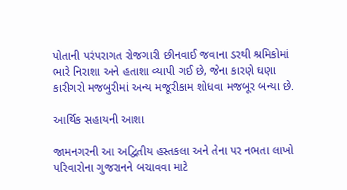પોતાની પરંપરાગત રોજગારી છીનવાઈ જવાના ડરથી શ્રમિકોમાં ભારે નિરાશા અને હતાશા વ્યાપી ગઈ છે, જેના કારણે ઘણા કારીગરો મજબુરીમાં અન્ય મજૂરીકામ શોધવા મજબૂર બન્યા છે.

આર્થિક સહાયની આશા

જામનગરની આ અદ્વિતીય હસ્તકલા અને તેના પર નભતા લાખો પરિવારોના ગુજરાનને બચાવવા માટે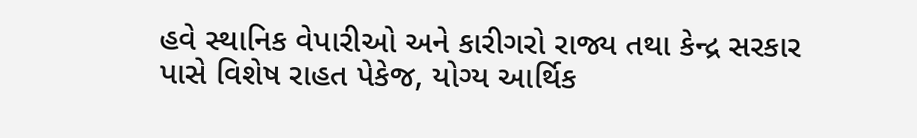હવે સ્થાનિક વેપારીઓ અને કારીગરો રાજ્ય તથા કેન્દ્ર સરકાર પાસે વિશેષ રાહત પેકેજ, યોગ્ય આર્થિક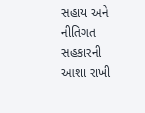સહાય અને નીતિગત સહકારની આશા રાખી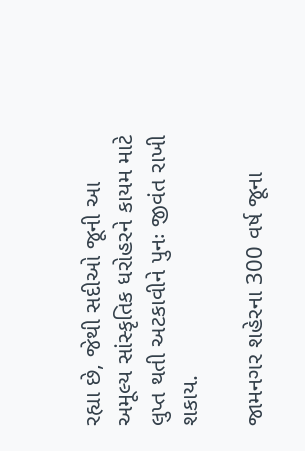રહ્યા છે, જેથી સદીઓ જૂની આ અમૂલ્ય સાંસ્કૃતિક ધરોહરને કાયમ માટે લુપ્ત થતી અટકાવીને પુનઃ જીવંત રાખી શકાય.

જામનગર શહેરના 300 વર્ષ જૂના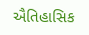ઐતિહાસિક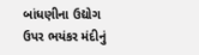બાંધણીના ઉદ્યોગ ઉપર ભયંકર મંદીનું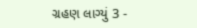ગ્રહણ લાગ્યું 3 -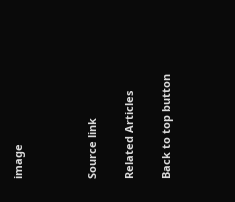image



Source link

Related Articles

Back to top button